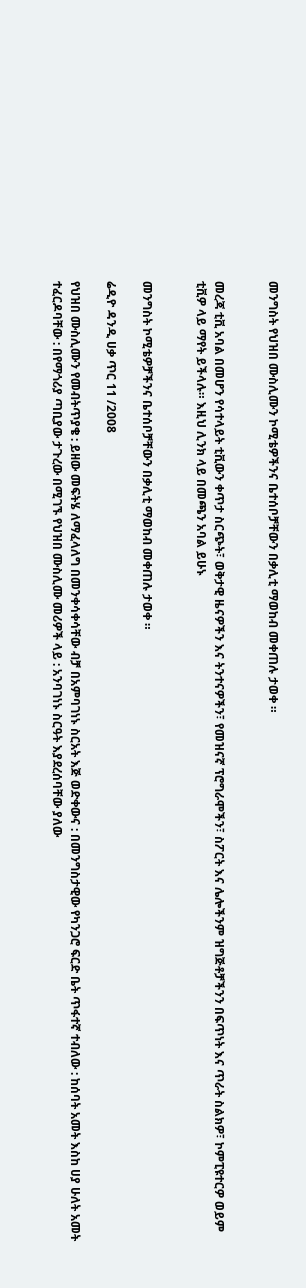መንግስት የህዝበ ሙስሊሙን ኮሚቴዎችንና ቤተሰቦቻቸውን በቃሊቲ ማወከብ መቀጠሉ ታወቀ ።


መረጃ ቲቪ አባል በመሆን የሳተላይት ቲቪውን ቀጥታ ስርጭት፣ ወቅታዊ ዜናዎችን እና ትንተናዎችን፣ የመዝናኛ ፕሮግራሞችን፣ ስፖርት እና ሌሎችንም ዝግጅቶቻችንን በፍጥነት እና ጥራት ስልክዎ፣ ኮምፒዩተርዎ ወይም ቲቪዎ ላይ ማየት ይችላሉ። እዚህ ሊንክ ላይ በመጫን አባል ይሁኑ


መንግስት ኮሚቴዎቻችንና ቤተሰቦቻቸውን በቃሊቲ ማወከብ መቀጠሉ ታወቀ ።

ሬዲዮ ዳንዲ ሀቃ ጥር 11 /2008

የህዝበ ሙስሊሙን የመብትጥያቄ : ይዘው መፍትሄ ለማፈላለግ በመንቀሳቀሳቸው ብቻ በአምባገነኑ ስርአት እጅ ወድቀውና : በመንግስታዊው የካንጋሮ ፍርድ ቤት ጥፋተኛ ተብለው : ከሰባት አመት እስከ ሀያ ሁለት አመት ተፈርዶባቸው : በየማጎሪያ ጣቢያው ታጉረው በሚገኙ የህዝበ ሙስሊሙ መሪዎች ላይ : አንባገነኑ ስርዓት እያደረሰባቸው ያለው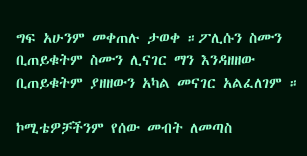ግፍ አሁንም መቀጠሉ ታወቀ ።ፖሊሱን ስሙን ቢጠይቁትም ስሙን ሊናገር ማን እንዳዘዘው ቢጠይቁትም ያዘዘውን አካል መናገር አልፈለገም ።

ኮሚቴዎቻችንም የሰው መብት ለመጣስ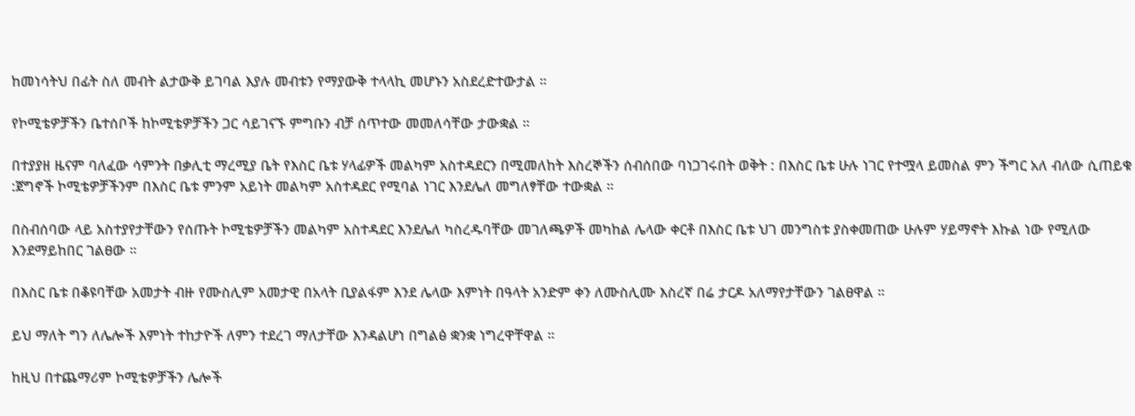ከመነሳትህ በፊት ስለ መብት ልታውቅ ይገባል እያሉ መብቱን የማያውቅ ተላላኪ መሆኑን አስደረድተውታል ።

የኮሚቴዎቻችን ቤተሰቦች ከኮሚቴዎቻችን ጋር ሳይገናኙ ምግቡን ብቻ ሰጥተው መመለሳቸው ታውቋል ።

በተያያዘ ዜናም ባለፈው ሳምንት በቃሊቲ ማረሚያ ቤት የእስር ቤቱ ሃላፊዎች መልካም አስተዳደርን በሚመለከት እስረኞችን ሰብሰበው ባነጋገሩበት ወቅት : በእስር ቤቱ ሁሉ ነገር የተሟላ ይመስል ምን ችግር አለ ብለው ሲጠይቁ :ጀግኖች ኮሚቴዎቻችንም በእስር ቤቱ ምንም አይነት መልካም አስተዳደር የሚባል ነገር እንደሌለ መግለፃቸው ተውቋል ።

በስብሰባው ላይ አስተያየታቸውን የሰጡት ኮሚቴዎቻችን መልካም አስተዳደር እንደሌለ ካስረዱባቸው መገለጫዎች መካከል ሌላው ቀርቶ በእስር ቤቱ ህገ መንግስቱ ያስቀመጠው ሁሉም ሃይማኖት እኩል ነው የሚለው እንደማይከበር ገልፀው ።

በእስር ቤቱ በቆዩባቸው አመታት ብዙ የሙስሊም አመታዊ በአላት ቢያልፋም እንደ ሌላው እምነት በዓላት አንድም ቀን ለሙስሊሙ እስረኛ በሬ ታርዶ አለማየታቸውን ገልፀዋል ።

ይህ ማለት ግን ለሌሎች እምነት ተከታዮች ለምን ተደረገ ማለታቸው እንዳልሆነ በግልፅ ቋንቋ ነግረዋቸዋል ።

ከዚህ በተጨማሪም ኮሚቴዎቻችን ሌሎች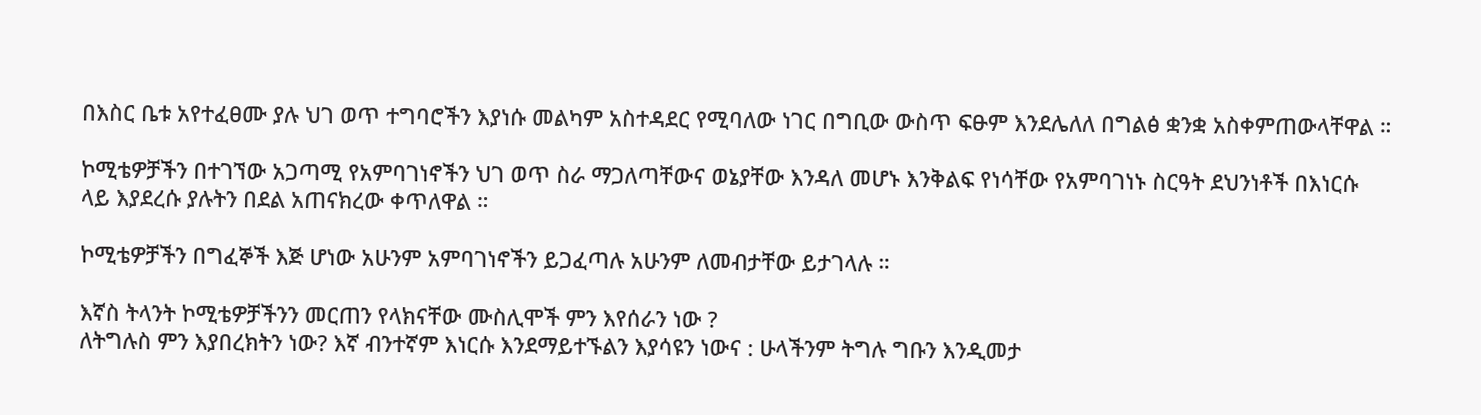በእስር ቤቱ አየተፈፀሙ ያሉ ህገ ወጥ ተግባሮችን እያነሱ መልካም አስተዳደር የሚባለው ነገር በግቢው ውስጥ ፍፁም እንደሌለለ በግልፅ ቋንቋ አስቀምጠውላቸዋል ።

ኮሚቴዎቻችን በተገኘው አጋጣሚ የአምባገነኖችን ህገ ወጥ ስራ ማጋለጣቸውና ወኔያቸው እንዳለ መሆኑ እንቅልፍ የነሳቸው የአምባገነኑ ስርዓት ደህንነቶች በእነርሱ ላይ እያደረሱ ያሉትን በደል አጠናክረው ቀጥለዋል ።

ኮሚቴዎቻችን በግፈኞች እጅ ሆነው አሁንም አምባገነኖችን ይጋፈጣሉ አሁንም ለመብታቸው ይታገላሉ ።

እኛስ ትላንት ኮሚቴዎቻችንን መርጠን የላክናቸው ሙስሊሞች ምን እየሰራን ነው ?
ለትግሉስ ምን እያበረክትን ነው? እኛ ብንተኛም እነርሱ እንደማይተኙልን እያሳዩን ነውና : ሁላችንም ትግሉ ግቡን እንዲመታ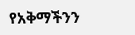የአቅማችንን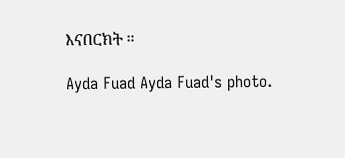እናበርክት ።

Ayda Fuad Ayda Fuad's photo.